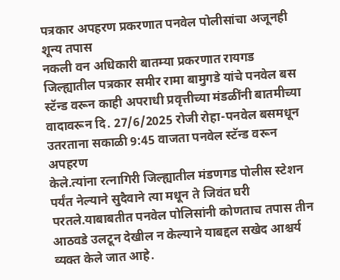पत्रकार अपहरण प्रकरणात पनवेल पोलीसांचा अजूनही शून्य तपास
नकली वन अधिकारी बातम्या प्रकरणात रायगड जिल्ह्यातील पत्रकार समीर रामा बामुगडे यांचे पनवेल बस स्टॅन्ड वरून काही अपराधी प्रवृत्तीच्या मंडळींनी बातमीच्या वादावरून दि. 27/6/2025 रोजी रोहा-पनवेल बसमधून उतरताना सकाळी 9:45 वाजता पनवेल स्टॅन्ड वरून अपहरण
केले.त्यांना रत्नागिरी जिल्ह्यातील मंडणगड पोलीस स्टेशन पर्यंत नेल्याने सुदैवाने त्या मधून ते जिवंत घरी परतले.याबाबतीत पनवेल पोलिसांनी कोणताच तपास तीन आठवडे उलटून देखील न केल्याने याबद्दल सखेद आश्चर्य व्यक्त केले जात आहे.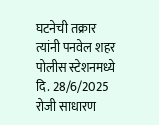घटनेची तक्रार त्यांनी पनवेल शहर पोलीस स्टेशनमध्ये दि. 28/6/2025 रोजी साधारण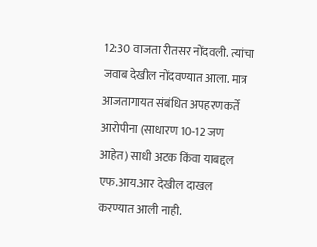12:30 वाजता रीतसर नोंदवली. त्यांचा जवाब देखील नोंदवण्यात आला. मात्र आजतागायत संबंधित अपहरणकर्ते आरोपीना (साधारण 10-12 जण आहेत) साधी अटक किंवा याबद्दल एफ.आय.आर देखील दाखल करण्यात आली नाही.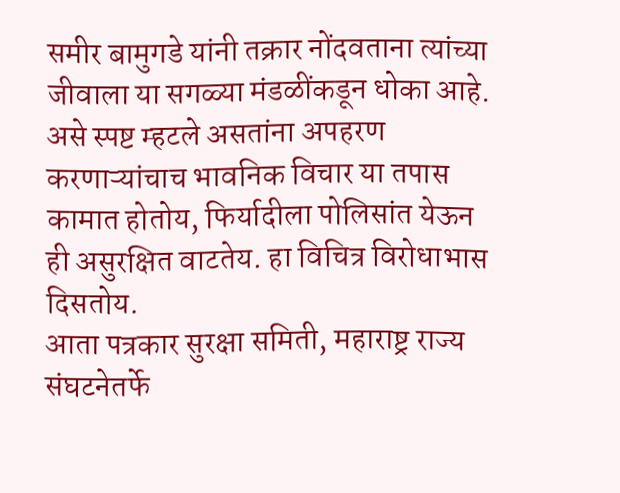समीर बामुगडे यांनी तक्रार नोंदवताना त्यांच्या जीवाला या सगळ्या मंडळींकडून धोका आहे. असे स्पष्ट म्हटले असतांना अपहरण करणाऱ्यांचाच भावनिक विचार या तपास कामात होतोय, फिर्यादीला पोलिसांत येऊन ही असुरक्षित वाटतेय. हा विचित्र विरोधाभास दिसतोय.
आता पत्रकार सुरक्षा समिती, महाराष्ट्र राज्य संघटनेतर्फे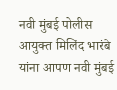नवी मुंबई पोलीस आयुक्त मिलिंद भारंबे यांना आपण नवी मुंबई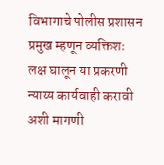विभागाचे पोलीस प्रशासन प्रमुख म्हणून व्यक्तिशः लक्ष घालून या प्रकरणी न्याय्य कार्यवाही करावी अशी मागणी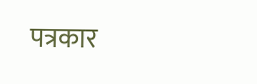पत्रकार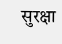सुरक्षा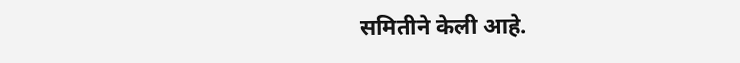समितीने केली आहे.